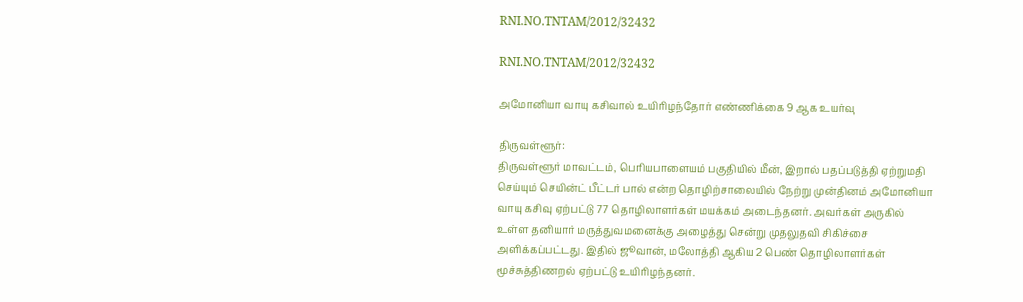RNI.NO.TNTAM/2012/32432

RNI.NO.TNTAM/2012/32432

அமோனியா வாயு கசிவால் உயிரிழந்தோர் எண்ணிக்கை 9 ஆக உயர்வு

திருவள்ளூர்:
திருவள்ளூர் மாவட்டம், பெரியபாளையம் பகுதியில் மீன், இறால் பதப்படுத்தி ஏற்றுமதி செய்யும் செயின்ட் பீட்டர் பால் என்ற தொழிற்சாலையில் நேற்று முன்தினம் அமோனியா வாயு கசிவு ஏற்பட்டு 77 தொழிலாளர்கள் மயக்கம் அடைந்தனர். அவர்கள் அருகில் உள்ள தனியார் மருத்துவமனைக்கு அழைத்து சென்று முதலுதவி சிகிச்சை அளிக்கப்பட்டது. இதில் ஜூவான், மலோத்தி ஆகிய 2 பெண் தொழிலாளர்கள் மூச்சுத்திணறல் ஏற்பட்டு உயிரிழந்தனர்.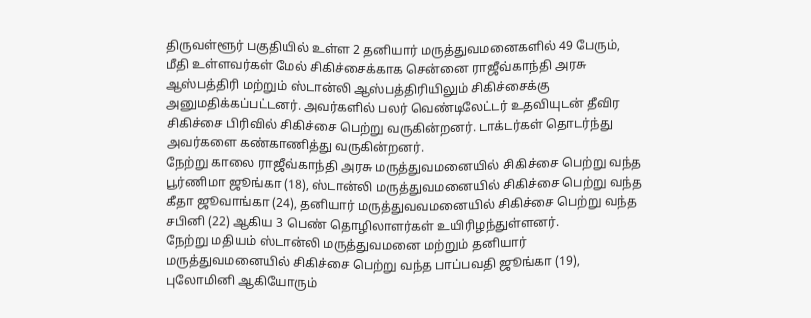திருவள்ளூர் பகுதியில் உள்ள 2 தனியார் மருத்துவமனைகளில் 49 பேரும், மீதி உள்ளவர்கள் மேல் சிகிச்சைக்காக சென்னை ராஜீவ்காந்தி அரசு ஆஸ்பத்திரி மற்றும் ஸ்டான்லி ஆஸ்பத்திரியிலும் சிகிச்சைக்கு அனுமதிக்கப்பட்டனர். அவர்களில் பலர் வெண்டிலேட்டர் உதவியுடன் தீவிர சிகிச்சை பிரிவில் சிகிச்சை பெற்று வருகின்றனர். டாக்டர்கள் தொடர்ந்து அவர்களை கண்காணித்து வருகின்றனர்.
நேற்று காலை ராஜீவ்காந்தி அரசு மருத்துவமனையில் சிகிச்சை பெற்று வந்த பூர்ணிமா ஜூங்கா (18), ஸ்டான்லி மருத்துவமனையில் சிகிச்சை பெற்று வந்த கீதா ஜூவாங்கா (24), தனியார் மருத்துவவமனையில் சிகிச்சை பெற்று வந்த சபினி (22) ஆகிய 3 பெண் தொழிலாளர்கள் உயிரிழந்துள்ளனர்.
நேற்று மதியம் ஸ்டான்லி மருத்துவமனை மற்றும் தனியார் மருத்துவமனையில் சிகிச்சை பெற்று வந்த பாப்பவதி ஜூங்கா (19), புலோமினி ஆகியோரும்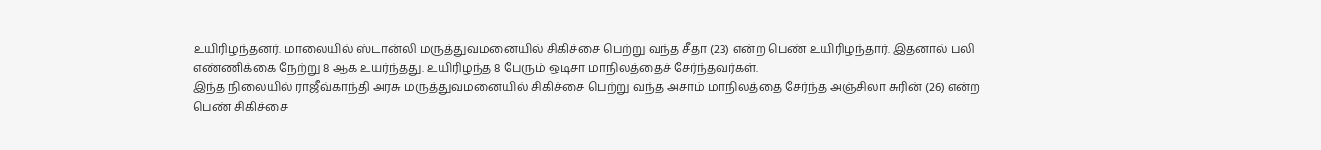உயிரிழந்தனர். மாலையில் ஸ்டான்லி மருத்துவமனையில் சிகிச்சை பெற்று வந்த சீதா (23) என்ற பெண் உயிரிழந்தார். இதனால் பலி எண்ணிக்கை நேற்று 8 ஆக உயர்ந்தது. உயிரிழந்த 8 பேரும் ஒடிசா மாநிலத்தைச் சேர்ந்தவர்கள்.
இந்த நிலையில் ராஜீவ்காந்தி அரசு மருத்துவமனையில் சிகிச்சை பெற்று வந்த அசாம் மாநிலத்தை சேர்ந்த அஞ்சிலா சுரின் (26) என்ற பெண் சிகிச்சை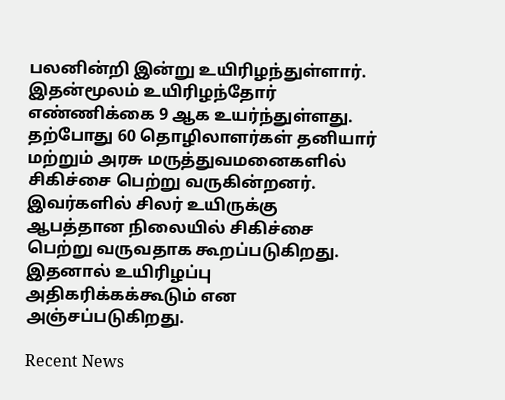பலனின்றி இன்று உயிரிழந்துள்ளார். இதன்மூலம் உயிரிழந்தோர் எண்ணிக்கை 9 ஆக உயர்ந்துள்ளது. தற்போது 60 தொழிலாளர்கள் தனியார் மற்றும் அரசு மருத்துவமனைகளில் சிகிச்சை பெற்று வருகின்றனர். இவர்களில் சிலர் உயிருக்கு ஆபத்தான நிலையில் சிகிச்சை பெற்று வருவதாக கூறப்படுகிறது. இதனால் உயிரிழப்பு அதிகரிக்கக்கூடும் என அஞ்சப்படுகிறது.

Recent News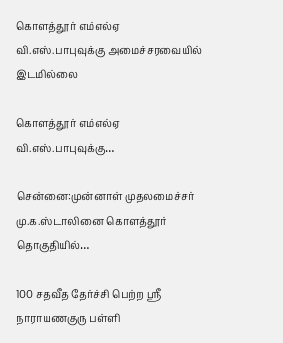கொளத்தூர் எம்எல்ஏ வி.எஸ்.பாபுவுக்கு அமைச்சரவையில் இடமில்லை

கொளத்தூர் எம்எல்ஏ வி.எஸ்.பாபுவுக்கு…

சென்னை:முன்னாள் முதலமைச்சர் மு.க.ஸ்டாலினை கொளத்தூர் தொகுதியில்…

100 சதவீத தேர்ச்சி பெற்ற ஸ்ரீ நாராயணகுரு பள்ளி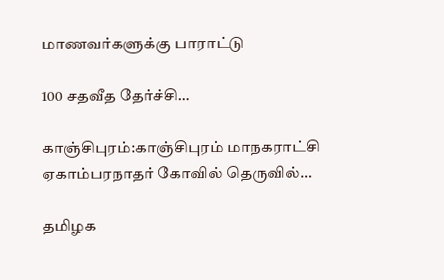மாணவர்களுக்கு பாராட்டு

100 சதவீத தேர்ச்சி…

காஞ்சிபுரம்:காஞ்சிபுரம் மாநகராட்சி ஏகாம்பரநாதர் கோவில் தெருவில்…

தமிழக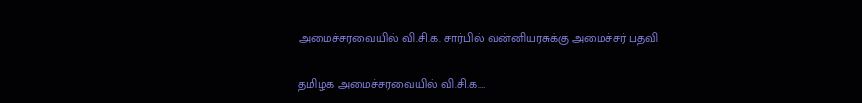அமைச்சரவையில் வி.சி.க. சார்பில் வன்னியரசுக்கு அமைச்சர் பதவி

தமிழக அமைச்சரவையில் வி.சி.க.…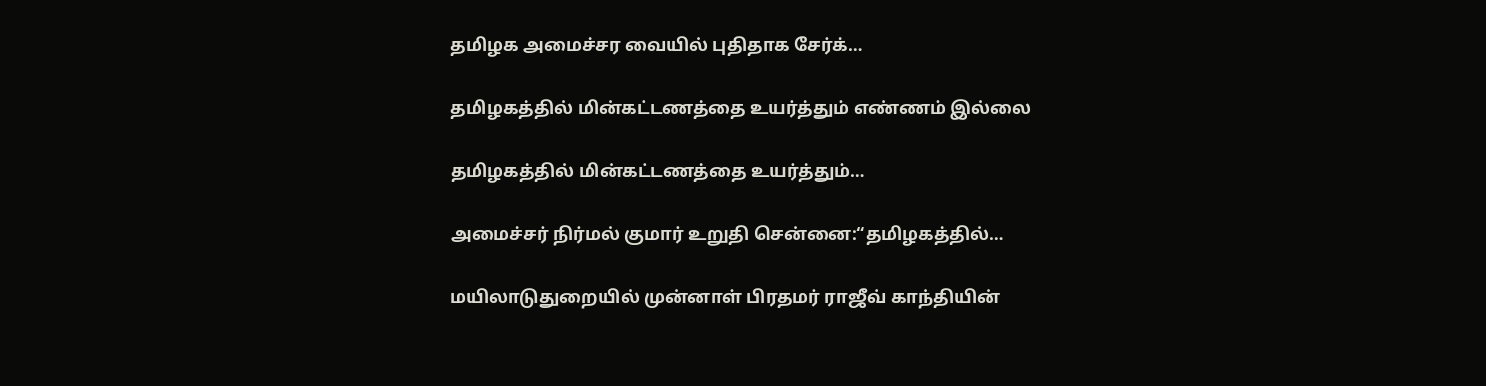தமிழக அமைச்சர வையில் புதிதாக சேர்க்…

தமிழகத்தில் மின்கட்டணத்தை உயர்த்தும் எண்ணம் இல்லை

தமிழகத்தில் மின்கட்டணத்தை உயர்த்தும்…

அமைச்சர் நிர்மல் குமார் உறுதி சென்னை:“தமிழகத்தில்…

மயிலாடுதுறையில் முன்னாள் பிரதமர் ராஜீவ் காந்தியின்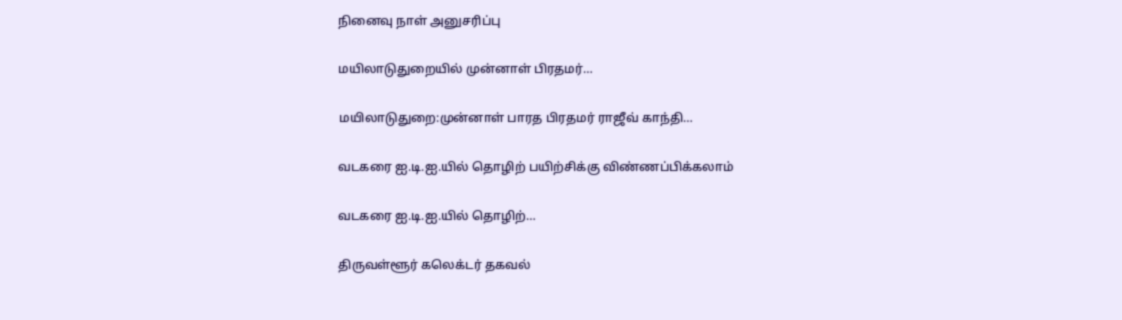நினைவு நாள் அனுசரிப்பு

மயிலாடுதுறையில் முன்னாள் பிரதமர்…

மயிலாடுதுறை:முன்னாள் பாரத பிரதமர் ராஜீவ் காந்தி…

வடகரை ஐ.டி.ஐ.யில் தொழிற் பயிற்சிக்கு விண்ணப்பிக்கலாம்

வடகரை ஐ.டி.ஐ.யில் தொழிற்…

திருவள்ளூர் கலெக்டர் தகவல்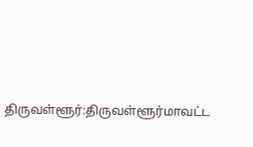திருவள்ளூர்:திருவள்ளூர்மாவட்ட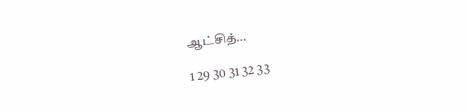ஆட்சித்…

1 29 30 31 32 33